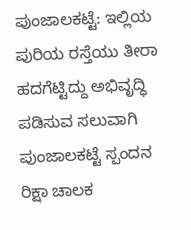ಪುಂಜಾಲಕಟ್ಟೆ: ಇಲ್ಲಿಯ ಪುರಿಯ ರಸ್ತೆಯು ತೀರಾ ಹದಗೆಟ್ಟಿದ್ದು ಅಭಿವೃದ್ಧಿ ಪಡಿಸುವ ಸಲುವಾಗಿ ಪುಂಜಾಲಕಟ್ಟೆ ಸ್ಪಂದನ ರಿಕ್ಷಾ ಚಾಲಕ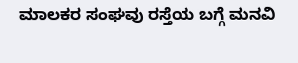ಮಾಲಕರ ಸಂಘವು ರಸ್ತೆಯ ಬಗ್ಗೆ ಮನವಿ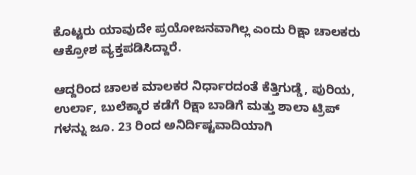ಕೊಟ್ಟರು ಯಾವುದೇ ಪ್ರಯೋಜನವಾಗಿಲ್ಲ ಎಂದು ರಿಕ್ಷಾ ಚಾಲಕರು ಆಕ್ರೋಶ ವ್ಯಕ್ತಪಡಿಸಿದ್ದಾರೆ.

ಆದ್ದರಿಂದ ಚಾಲಕ ಮಾಲಕರ ನಿರ್ಧಾರದಂತೆ ಕೆತ್ತಿಗುಡ್ಡೆ, ಪುರಿಯ, ಉರ್ಲಾ, ಬುಲೆಕ್ಕಾರ ಕಡೆಗೆ ರಿಕ್ಷಾ ಬಾಡಿಗೆ ಮತ್ತು ಶಾಲಾ ಟ್ರಿಪ್ ಗಳನ್ನು ಜೂ. 23 ರಿಂದ ಅನಿರ್ದಿಷ್ಟವಾದಿಯಾಗಿ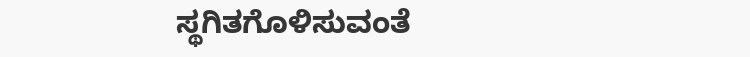ಸ್ಥಗಿತಗೊಳಿಸುವಂತೆ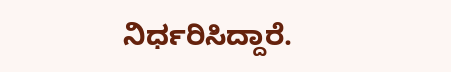ನಿರ್ಧರಿಸಿದ್ದಾರೆ.